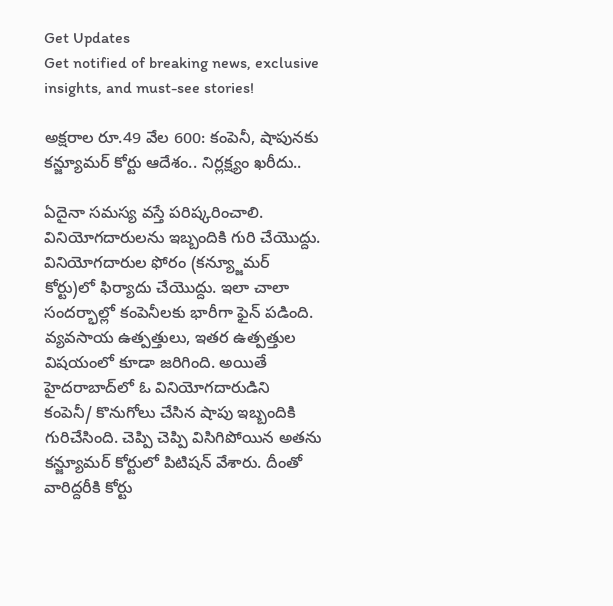Get Updates
Get notified of breaking news, exclusive insights, and must-see stories!

అక్షరాల రూ.49 వేల 600: కంపెనీ, షాపునకు కన్జ్యూమర్ కోర్టు ఆదేశం.. నిర్లక్ష్యం ఖరీదు..

ఏదైనా సమస్య వస్తే పరిష్కరించాలి. వినియోగదారులను ఇబ్బందికి గురి చేయొద్దు. వినియోగదారుల ఫోరం (కన్య్జూమర్ కోర్టు)లో ఫిర్యాదు చేయొద్దు. ఇలా చాలా సందర్భాల్లో కంపెనీలకు భారీగా ఫైన్ పడింది. వ్యవసాయ ఉత్పత్తులు, ఇతర ఉత్పత్తుల విషయంలో కూడా జరిగింది. అయితే హైదరాబాద్‌లో ఓ వినియోగదారుడిని కంపెనీ/ కొనుగోలు చేసిన షాపు ఇబ్బందికి గురిచేసింది. చెప్పి చెప్పి విసిగిపోయిన అతను కన్జ్యూమర్ కోర్టులో పిటిషన్ వేశారు. దీంతో వారిద్దరీకి కోర్టు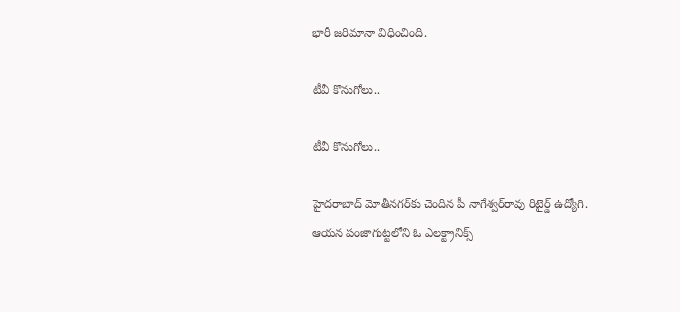భారీ జరిమానా విధించింది.

టీవీ కొనుగోలు..

టీవీ కొనుగోలు..

హైదరాబాద్ మోతీనగర్‌‌కు చెందిన పీ నాగేశ్వర్‌రావు రిటైర్డ్‌ ఉద్యోగి. ఆయన పంజాగుట్టలోని ఓ ఎలక్ట్రానిక్స్‌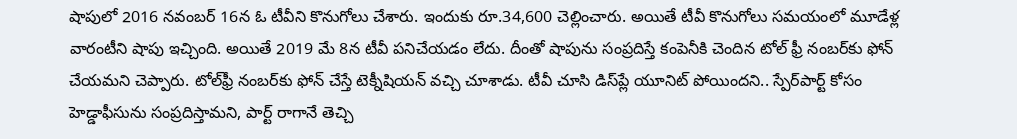షాపులో 2016 నవంబర్‌ 16న ఓ టీవీని కొనుగోలు చేశారు. ఇందుకు రూ.34,600 చెల్లించారు. అయితే టీవీ కొనుగోలు సమయంలో మూడేళ్ల వారంటీని షాపు ఇచ్చింది. అయితే 2019 మే 8న టీవీ పనిచేయడం లేదు. దీంతో షాపును సంప్రదిస్తే కంపెనీకి చెందిన టోల్‌ ఫ్రీ నంబర్‌కు ఫోన్‌ చేయమని చెప్పారు. టోల్‌ఫ్రీ నంబర్‌కు ఫోన్‌ చేస్తే టెక్నీషియన్‌ వచ్చి చూశాడు. టీవీ చూసి డిస్‌ప్లే యూనిట్‌ పోయిందని.. స్పేర్‌పార్ట్‌ కోసం హెడ్డాఫీసును సంప్రదిస్తామని, పార్ట్‌ రాగానే తెచ్చి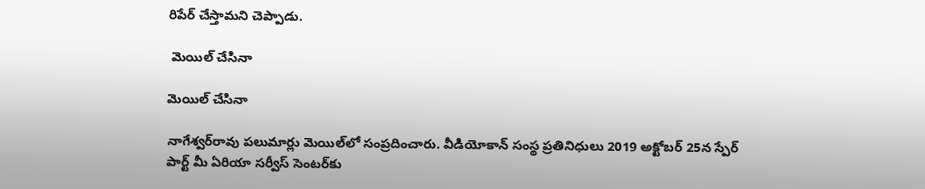రిపేర్‌ చేస్తామని చెప్పాడు.

 మెయిల్ చేసినా

మెయిల్ చేసినా

నాగేశ్వర్‌రావు పలుమార్లు మెయిల్‌లో సంప్రదించారు. వీడియోకాన్‌ సంస్థ ప్రతినిధులు 2019 అక్టోబర్‌ 25న స్పేర్‌ పార్ట్‌ మీ ఏరియా సర్వీస్‌ సెంటర్‌కు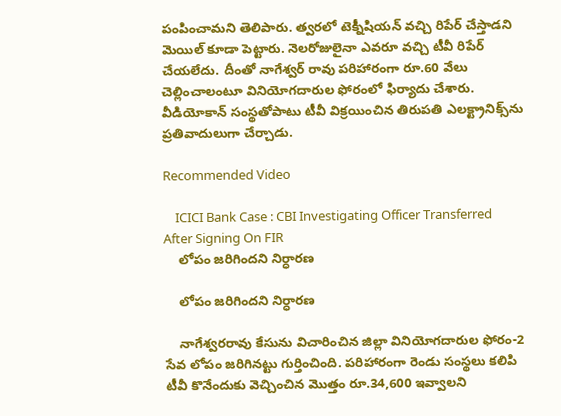పంపించామని తెలిపారు. త్వరలో టెక్నీషియన్‌ వచ్చి రిపేర్‌ చేస్తాడని మెయిల్‌ కూడా పెట్టారు. నెలరోజులైనా ఎవరూ వచ్చి టీవీ రిపేర్‌ చేయలేదు. దీంతో నాగేశ్వర్ రావు పరిహారంగా రూ.60 వేలు చెల్లించాలంటూ వినియోగదారుల ఫోరంలో ఫిర్యాదు చేశారు. వీడియోకాన్‌ సంస్థతోపాటు టీవీ విక్రయించిన తిరుపతి ఎలక్ట్రానిక్స్‌ను ప్రతివాదులుగా చేర్చాడు.

Recommended Video

    ICICI Bank Case : CBI Investigating Officer Transferred After Signing On FIR
    లోపం జరిగిందని నిర్ధారణ

    లోపం జరిగిందని నిర్ధారణ

    నాగేశ్వరరావు కేసును విచారించిన జిల్లా వినియోగదారుల ఫోరం-2 సేవ లోపం జరిగినట్టు గుర్తించింది. పరిహారంగా రెండు సంస్థలు కలిపి టీవీ కొనేందుకు వెచ్చించిన మొత్తం రూ.34,600 ఇవ్వాలని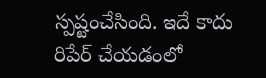స్పష్టంచేసింది. ఇదే కాదు రిపేర్‌ చేయడంలో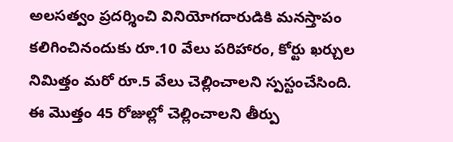అలసత్వం ప్రదర్శించి వినియోగదారుడికి మనస్తాపం కలిగించినందుకు రూ.10 వేలు పరిహారం, కోర్టు ఖర్చుల నిమిత్తం మరో రూ.5 వేలు చెల్లించాలని స్పస్టంచేసింది. ఈ మొత్తం 45 రోజుల్లో చెల్లించాలని తీర్పు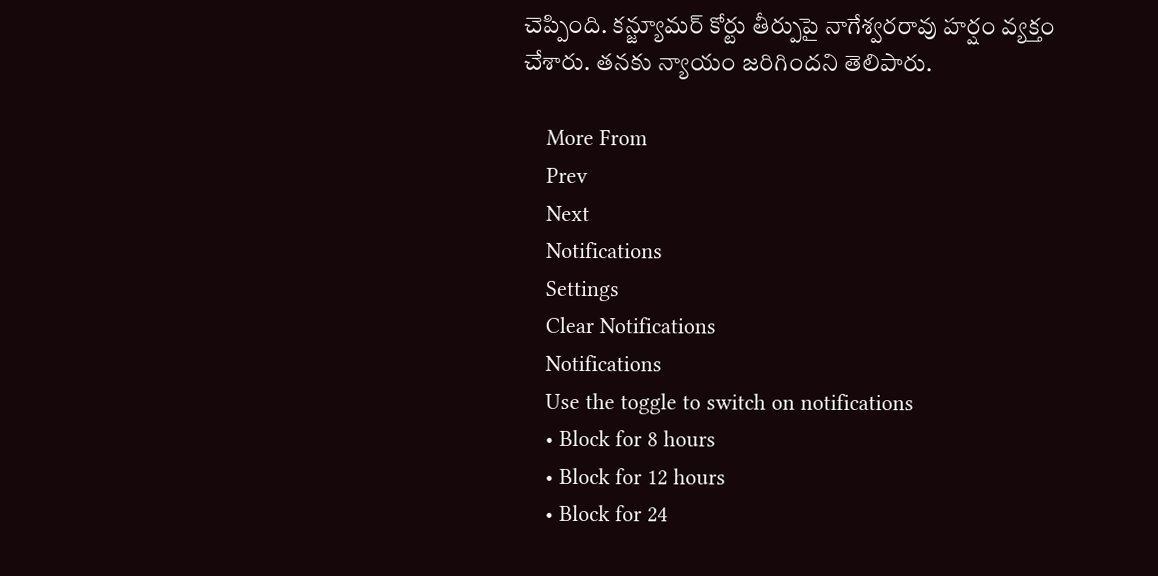చెప్పింది. కన్జ్యూమర్ కోర్టు తీర్పుపై నాగేశ్వరరావు హర్షం వ్యక్తం చేశారు. తనకు న్యాయం జరిగిందని తెలిపారు.

    More From
    Prev
    Next
    Notifications
    Settings
    Clear Notifications
    Notifications
    Use the toggle to switch on notifications
    • Block for 8 hours
    • Block for 12 hours
    • Block for 24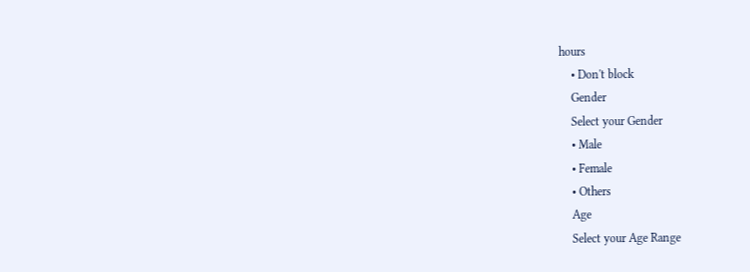hours
    • Don't block
    Gender
    Select your Gender
    • Male
    • Female
    • Others
    Age
    Select your Age Range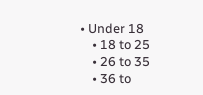• Under 18
    • 18 to 25
    • 26 to 35
    • 36 to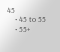45
    • 45 to 55
    • 55+